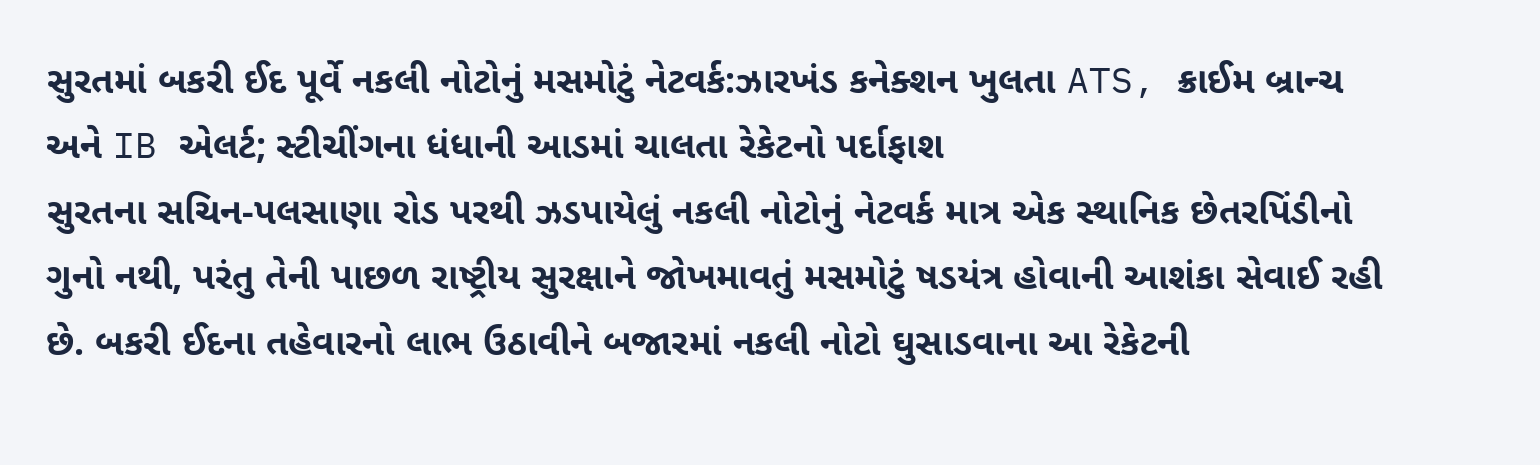સુરતમાં બકરી ઈદ પૂર્વે નકલી નોટોનું મસમોટું નેટવર્ક:ઝારખંડ કનેક્શન ખુલતા ATS, ક્રાઈમ બ્રાન્ચ અને IB એલર્ટ; સ્ટીચીંગના ધંધાની આડમાં ચાલતા રેકેટનો પર્દાફાશ
સુરતના સચિન-પલસાણા રોડ પરથી ઝડપાયેલું નકલી નોટોનું નેટવર્ક માત્ર એક સ્થાનિક છેતરપિંડીનો ગુનો નથી, પરંતુ તેની પાછળ રાષ્ટ્રીય સુરક્ષાને જોખમાવતું મસમોટું ષડયંત્ર હોવાની આશંકા સેવાઈ રહી છે. બકરી ઈદના તહેવારનો લાભ ઉઠાવીને બજારમાં નકલી નોટો ઘુસાડવાના આ રેકેટની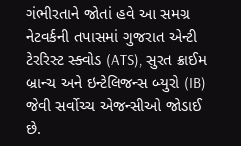ગંભીરતાને જોતાં હવે આ સમગ્ર નેટવર્કની તપાસમાં ગુજરાત એન્ટી ટેરરિસ્ટ સ્ક્વોડ (ATS), સુરત ક્રાઈમ બ્રાન્ચ અને ઇન્ટેલિજન્સ બ્યુરો (IB) જેવી સર્વોચ્ચ એજન્સીઓ જોડાઈ છે.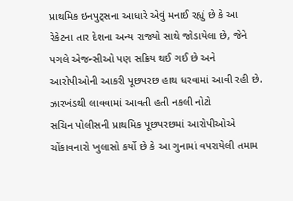પ્રાથમિક ઇનપુટ્સના આધારે એવું મનાઈ રહ્યું છે કે આ રેકેટના તાર દેશના અન્ય રાજ્યો સાથે જોડાયેલા છે, જેને પગલે એજન્સીઓ પણ સક્રિય થઈ ગઈ છે અને આરોપીઓની આકરી પૂછપરછ હાથ ધરવામાં આવી રહી છે. ઝારખંડથી લાવવામાં આવતી હતી નકલી નોટો
સચિન પોલીસની પ્રાથમિક પૂછપરછમાં આરોપીઓએ ચોંકાવનારો ખુલાસો કર્યો છે કે આ ગુનામાં વપરાયેલી તમામ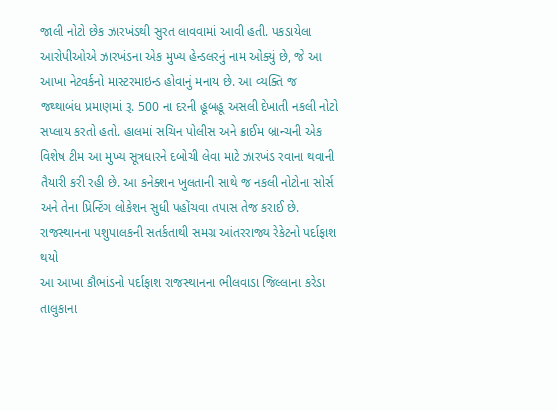જાલી નોટો છેક ઝારખંડથી સુરત લાવવામાં આવી હતી. પકડાયેલા આરોપીઓએ ઝારખંડના એક મુખ્ય હેન્ડલરનું નામ ઓક્યું છે, જે આ આખા નેટવર્કનો માસ્ટરમાઇન્ડ હોવાનું મનાય છે. આ વ્યક્તિ જ જથ્થાબંધ પ્રમાણમાં રૂ. 500 ના દરની હૂબહૂ અસલી દેખાતી નકલી નોટો સપ્લાય કરતો હતો. હાલમાં સચિન પોલીસ અને ક્રાઈમ બ્રાન્ચની એક વિશેષ ટીમ આ મુખ્ય સૂત્રધારને દબોચી લેવા માટે ઝારખંડ રવાના થવાની તૈયારી કરી રહી છે. આ કનેક્શન ખુલતાની સાથે જ નકલી નોટોના સોર્સ અને તેના પ્રિન્ટિંગ લોકેશન સુધી પહોંચવા તપાસ તેજ કરાઈ છે. રાજસ્થાનના પશુપાલકની સતર્કતાથી સમગ્ર આંતરરાજ્ય રેકેટનો પર્દાફાશ થયો
આ આખા કૌભાંડનો પર્દાફાશ રાજસ્થાનના ભીલવાડા જિલ્લાના કરેડા તાલુકાના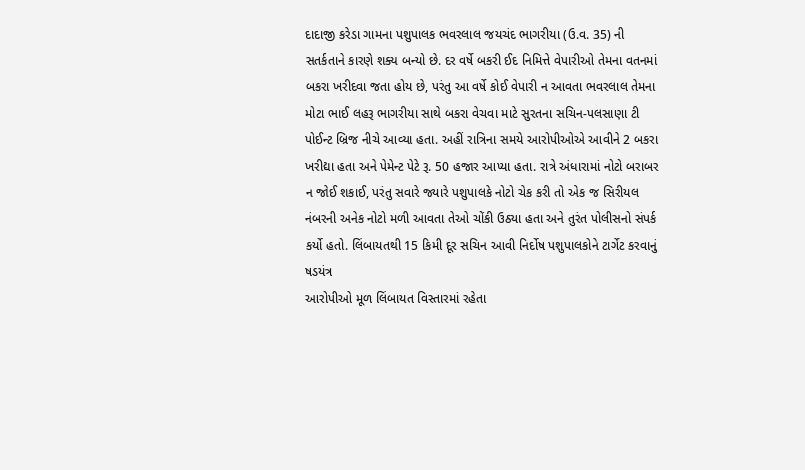દાદાજી કરેડા ગામના પશુપાલક ભવરલાલ જયચંદ ભાગરીયા (ઉ.વ. 35) ની સતર્કતાને કારણે શક્ય બન્યો છે. દર વર્ષે બકરી ઈદ નિમિત્તે વેપારીઓ તેમના વતનમાં બકરા ખરીદવા જતા હોય છે, પરંતુ આ વર્ષે કોઈ વેપારી ન આવતા ભવરલાલ તેમના મોટા ભાઈ લહરૂ ભાગરીયા સાથે બકરા વેચવા માટે સુરતના સચિન-પલસાણા ટી પોઈન્ટ બ્રિજ નીચે આવ્યા હતા. અહીં રાત્રિના સમયે આરોપીઓએ આવીને 2 બકરા ખરીદ્યા હતા અને પેમેન્ટ પેટે રૂ. 50 હજાર આપ્યા હતા. રાત્રે અંધારામાં નોટો બરાબર ન જોઈ શકાઈ, પરંતુ સવારે જ્યારે પશુપાલકે નોટો ચેક કરી તો એક જ સિરીયલ નંબરની અનેક નોટો મળી આવતા તેઓ ચોંકી ઉઠ્યા હતા અને તુરંત પોલીસનો સંપર્ક કર્યો હતો. લિંબાયતથી 15 કિમી દૂર સચિન આવી નિર્દોષ પશુપાલકોને ટાર્ગેટ કરવાનું ષડયંત્ર
આરોપીઓ મૂળ લિંબાયત વિસ્તારમાં રહેતા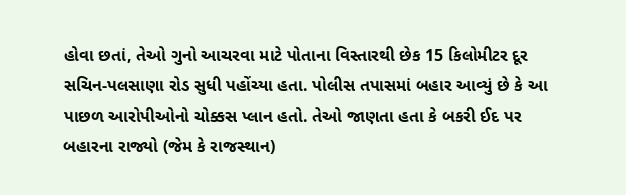હોવા છતાં, તેઓ ગુનો આચરવા માટે પોતાના વિસ્તારથી છેક 15 કિલોમીટર દૂર સચિન-પલસાણા રોડ સુધી પહોંચ્યા હતા. પોલીસ તપાસમાં બહાર આવ્યું છે કે આ પાછળ આરોપીઓનો ચોક્કસ પ્લાન હતો. તેઓ જાણતા હતા કે બકરી ઈદ પર બહારના રાજ્યો (જેમ કે રાજસ્થાન)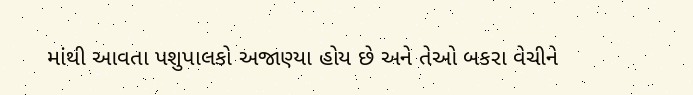માંથી આવતા પશુપાલકો અજાણ્યા હોય છે અને તેઓ બકરા વેચીને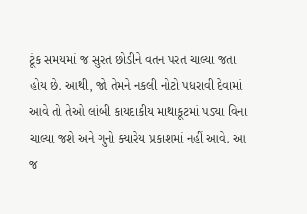ટૂંક સમયમાં જ સુરત છોડીને વતન પરત ચાલ્યા જતા હોય છે. આથી, જો તેમને નકલી નોટો પધરાવી દેવામાં આવે તો તેઓ લાંબી કાયદાકીય માથાકૂટમાં પડ્યા વિના ચાલ્યા જશે અને ગુનો ક્યારેય પ્રકાશમાં નહીં આવે. આ જ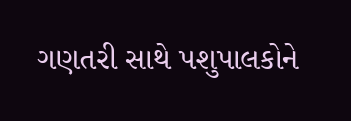ગણતરી સાથે પશુપાલકોને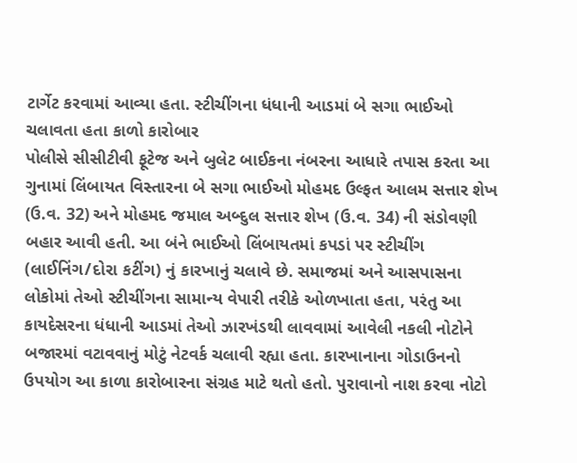ટાર્ગેટ કરવામાં આવ્યા હતા. સ્ટીચીંગના ધંધાની આડમાં બે સગા ભાઈઓ ચલાવતા હતા કાળો કારોબાર
પોલીસે સીસીટીવી ફૂટેજ અને બુલેટ બાઈકના નંબરના આધારે તપાસ કરતા આ ગુનામાં લિંબાયત વિસ્તારના બે સગા ભાઈઓ મોહમદ ઉલ્ફત આલમ સત્તાર શેખ (ઉ.વ. 32) અને મોહમદ જમાલ અબ્દુલ સત્તાર શેખ (ઉ.વ. 34) ની સંડોવણી બહાર આવી હતી. આ બંને ભાઈઓ લિંબાયતમાં કપડાં પર સ્ટીચીંગ (લાઈનિંગ/દોરા કટીંગ) નું કારખાનું ચલાવે છે. સમાજમાં અને આસપાસના લોકોમાં તેઓ સ્ટીચીંગના સામાન્ય વેપારી તરીકે ઓળખાતા હતા, પરંતુ આ કાયદેસરના ધંધાની આડમાં તેઓ ઝારખંડથી લાવવામાં આવેલી નકલી નોટોને બજારમાં વટાવવાનું મોટું નેટવર્ક ચલાવી રહ્યા હતા. કારખાનાના ગોડાઉનનો ઉપયોગ આ કાળા કારોબારના સંગ્રહ માટે થતો હતો. પુરાવાનો નાશ કરવા નોટો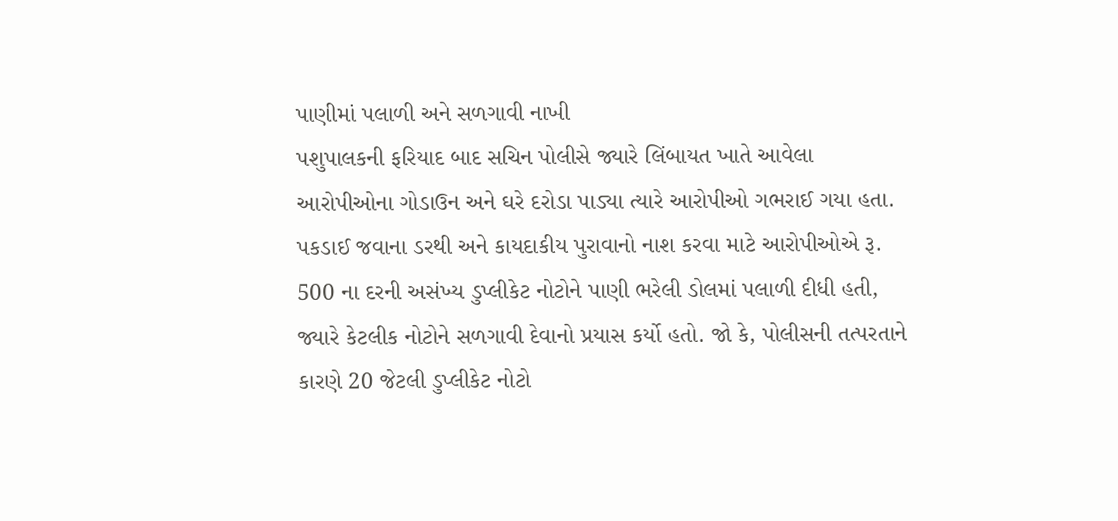પાણીમાં પલાળી અને સળગાવી નાખી
પશુપાલકની ફરિયાદ બાદ સચિન પોલીસે જ્યારે લિંબાયત ખાતે આવેલા આરોપીઓના ગોડાઉન અને ઘરે દરોડા પાડ્યા ત્યારે આરોપીઓ ગભરાઈ ગયા હતા. પકડાઈ જવાના ડરથી અને કાયદાકીય પુરાવાનો નાશ કરવા માટે આરોપીઓએ રૂ. 500 ના દરની અસંખ્ય ડુપ્લીકેટ નોટોને પાણી ભરેલી ડોલમાં પલાળી દીધી હતી, જ્યારે કેટલીક નોટોને સળગાવી દેવાનો પ્રયાસ કર્યો હતો. જો કે, પોલીસની તત્પરતાને કારણે 20 જેટલી ડુપ્લીકેટ નોટો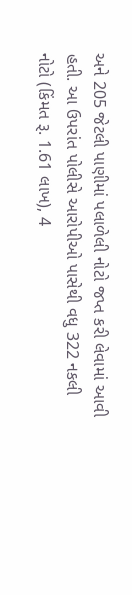અને 205 જેટલી પાણીમાં પલાળેલી નોટો જપ્ત કરી લેવામાં આવી હતી. આ ઉપરાંત પોલીસે આરોપીઓ પાસેથી વધુ 322 નકલી નોટો (કિંમત રૂ. 1.61 લાખ), 4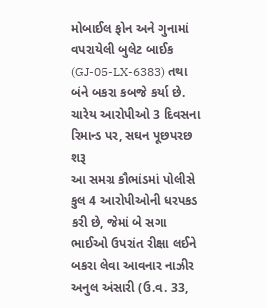મોબાઈલ ફોન અને ગુનામાં વપરાયેલી બુલેટ બાઈક (GJ-05-LX-6383) તથા બંને બકરા કબજે કર્યા છે. ચારેય આરોપીઓ 3 દિવસના રિમાન્ડ પર, સઘન પૂછપરછ શરૂ
આ સમગ્ર કૌભાંડમાં પોલીસે કુલ 4 આરોપીઓની ધરપકડ કરી છે, જેમાં બે સગા ભાઈઓ ઉપરાંત રીક્ષા લઈને બકરા લેવા આવનાર નાઝીર અનુલ અંસારી (ઉ.વ. 33,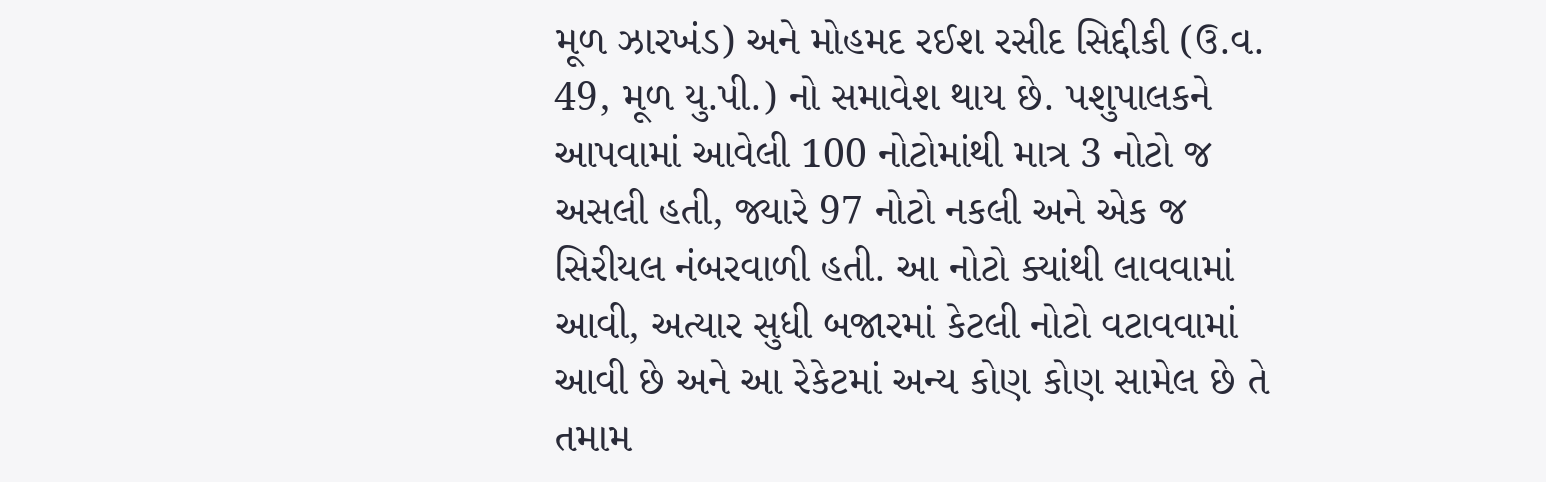મૂળ ઝારખંડ) અને મોહમદ રઈશ રસીદ સિદ્દીકી (ઉ.વ. 49, મૂળ યુ.પી.) નો સમાવેશ થાય છે. પશુપાલકને આપવામાં આવેલી 100 નોટોમાંથી માત્ર 3 નોટો જ અસલી હતી, જ્યારે 97 નોટો નકલી અને એક જ સિરીયલ નંબરવાળી હતી. આ નોટો ક્યાંથી લાવવામાં આવી, અત્યાર સુધી બજારમાં કેટલી નોટો વટાવવામાં આવી છે અને આ રેકેટમાં અન્ય કોણ કોણ સામેલ છે તે તમામ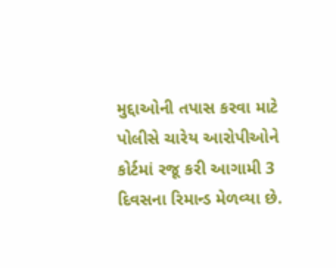મુદ્દાઓની તપાસ કરવા માટે પોલીસે ચારેય આરોપીઓને કોર્ટમાં રજૂ કરી આગામી 3 દિવસના રિમાન્ડ મેળવ્યા છે.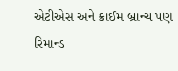એટીએસ અને ક્રાઈમ બ્રાન્ચ પણ રિમાન્ડ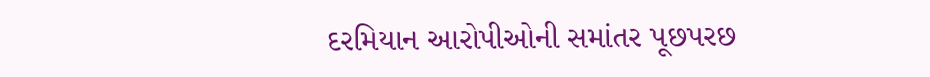દરમિયાન આરોપીઓની સમાંતર પૂછપરછ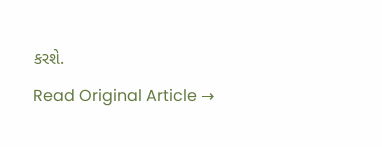કરશે.
Read Original Article →